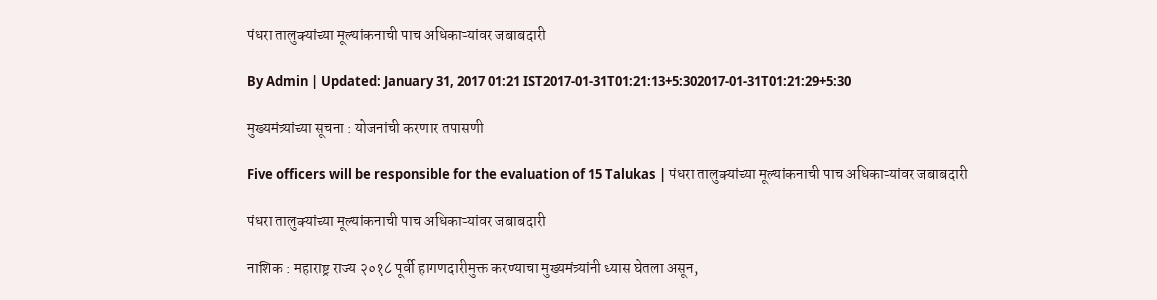पंधरा तालुक्यांच्या मूल्यांकनाची पाच अधिकाऱ्यांवर जबाबदारी

By Admin | Updated: January 31, 2017 01:21 IST2017-01-31T01:21:13+5:302017-01-31T01:21:29+5:30

मुख्यमंत्र्यांच्या सूचना : योजनांची करणार तपासणी

Five officers will be responsible for the evaluation of 15 Talukas | पंधरा तालुक्यांच्या मूल्यांकनाची पाच अधिकाऱ्यांवर जबाबदारी

पंधरा तालुक्यांच्या मूल्यांकनाची पाच अधिकाऱ्यांवर जबाबदारी

नाशिक : महाराष्ट्र राज्य २०१८ पूर्वी हागणदारीमुक्त करण्याचा मुख्यमंत्र्यांनी ध्यास घेतला असून,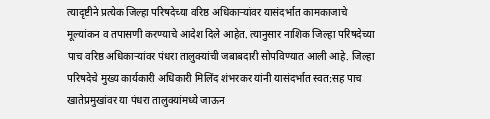त्यादृष्टीने प्रत्येक जिल्हा परिषदेच्या वरिष्ठ अधिकाऱ्यांवर यासंदर्भात कामकाजाचे मूल्यांकन व तपासणी करण्याचे आदेश दिले आहेत. त्यानुसार नाशिक जिल्हा परिषदेच्या पाच वरिष्ठ अधिकाऱ्यांवर पंधरा तालुक्यांची जबाबदारी सोपविण्यात आली आहे. जिल्हा परिषदेचे मुख्य कार्यकारी अधिकारी मिलिंद शंभरकर यांनी यासंदर्भात स्वत:सह पाच खातेप्रमुखांवर या पंधरा तालुक्यांमध्ये जाऊन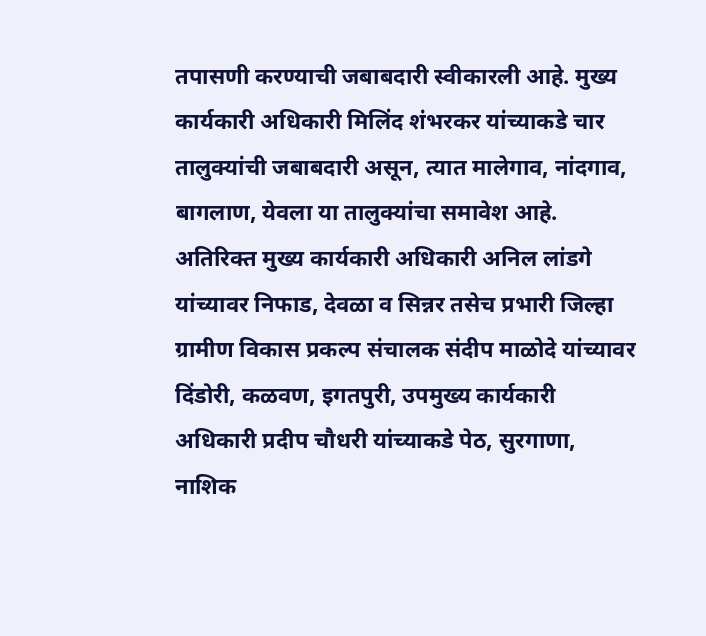तपासणी करण्याची जबाबदारी स्वीकारली आहे. मुख्य कार्यकारी अधिकारी मिलिंद शंभरकर यांच्याकडे चार तालुक्यांची जबाबदारी असून, त्यात मालेगाव, नांदगाव, बागलाण, येवला या तालुक्यांचा समावेश आहे.  अतिरिक्त मुख्य कार्यकारी अधिकारी अनिल लांडगे यांच्यावर निफाड, देवळा व सिन्नर तसेच प्रभारी जिल्हा ग्रामीण विकास प्रकल्प संचालक संदीप माळोदे यांच्यावर दिंडोरी, कळवण, इगतपुरी, उपमुख्य कार्यकारी अधिकारी प्रदीप चौधरी यांच्याकडे पेठ, सुरगाणा, नाशिक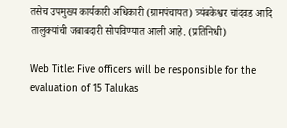तसेच उपमुख्य कार्यकारी अधिकारी (ग्रामपंचायत) त्र्यंबकेश्वर चांदवड आदि तालुक्यांची जबाबदारी सोपविण्यात आली आहे. (प्रतिनिधी)

Web Title: Five officers will be responsible for the evaluation of 15 Talukas